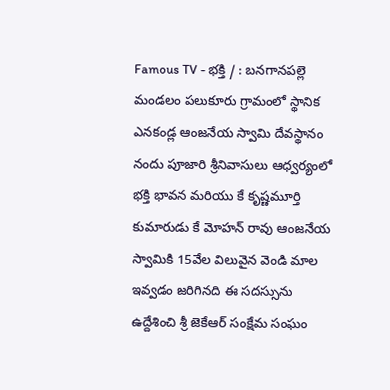Famous TV - భక్తి / : బనగానపల్లె మండలం పలుకూరు గ్రామంలో స్థానిక ఎనకండ్ల ఆంజనేయ స్వామి దేవస్థానం నందు పూజారి శ్రీనివాసులు ఆధ్వర్యంలో భక్తి భావన మరియు కే కృష్ణమూర్తి కుమారుడు కే మోహన్ రావు ఆంజనేయ స్వామికి 15వేల విలువైన వెండి మాల ఇవ్వడం జరిగినది ఈ సదస్సును ఉద్దేశించి శ్రీ జెకేఆర్ సంక్షేమ సంఘం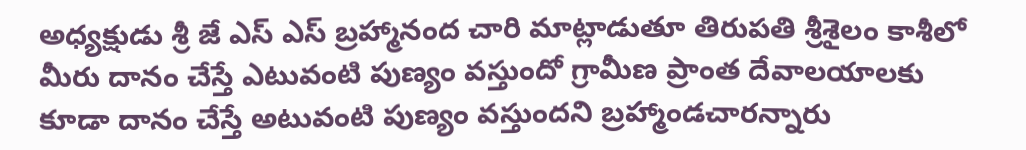అధ్యక్షుడు శ్రీ జే ఎస్ ఎస్ బ్రహ్మానంద చారి మాట్లాడుతూ తిరుపతి శ్రీశైలం కాశీలో మీరు దానం చేస్తే ఎటువంటి పుణ్యం వస్తుందో గ్రామీణ ప్రాంత దేవాలయాలకు కూడా దానం చేస్తే అటువంటి పుణ్యం వస్తుందని బ్రహ్మాండచారన్నారు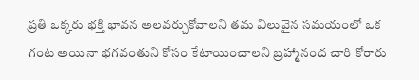ప్రతి ఒక్కరు భక్తి భావన అలవర్చుకోవాలని తమ విలువైన సమయంలో ఒక గంట అయినా భగవంతుని కోసం కేటాయించాలని బ్రహ్మానంద చారి కోరారు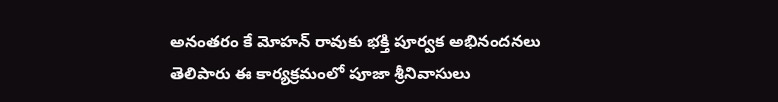అనంతరం కే మోహన్ రావుకు భక్తి పూర్వక అభినందనలు తెలిపారు ఈ కార్యక్రమంలో పూజా శ్రీనివాసులు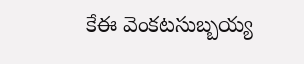కేఈ వెంకటసుబ్బయ్య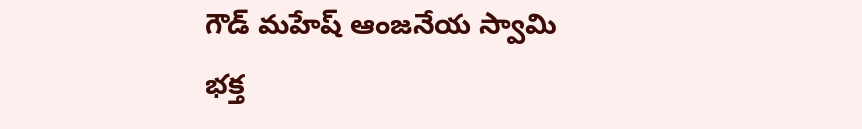గౌడ్ మహేష్ ఆంజనేయ స్వామి భక్త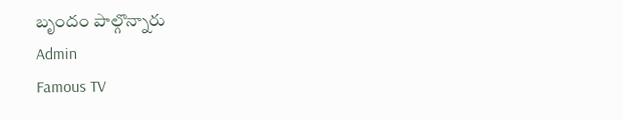బృందం పాల్గొన్నారు
Admin
Famous TV